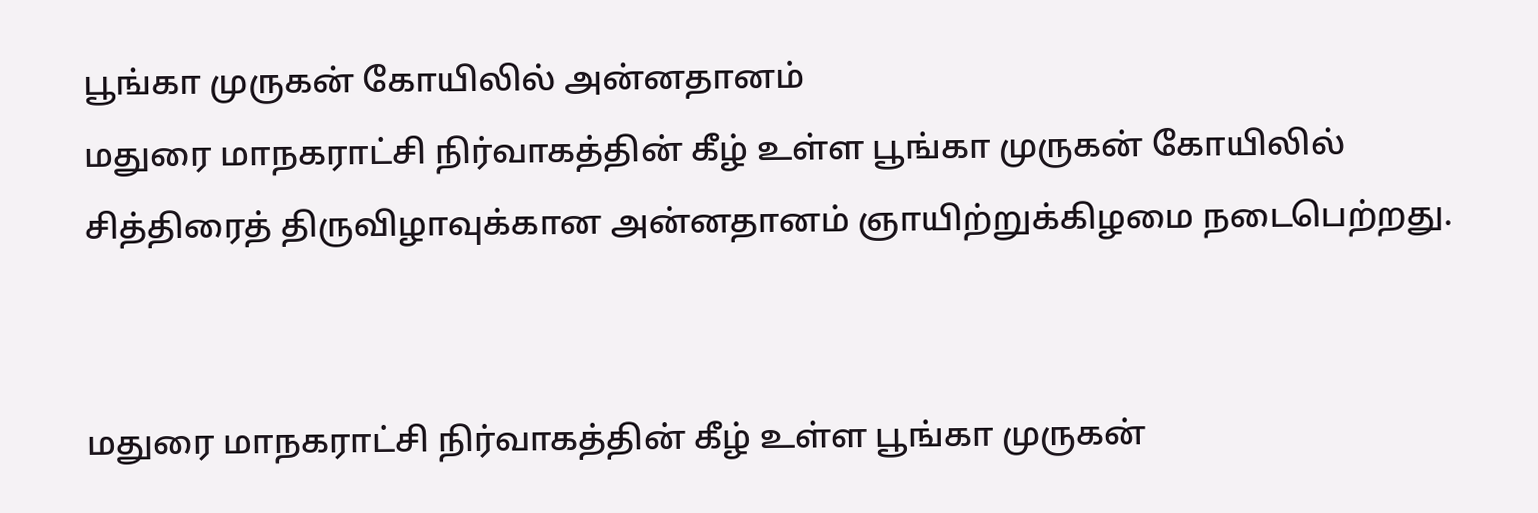பூங்கா முருகன் கோயிலில் அன்னதானம்
மதுரை மாநகராட்சி நிர்வாகத்தின் கீழ் உள்ள பூங்கா முருகன் கோயிலில் சித்திரைத் திருவிழாவுக்கான அன்னதானம் ஞாயிற்றுக்கிழமை நடைபெற்றது.


மதுரை மாநகராட்சி நிர்வாகத்தின் கீழ் உள்ள பூங்கா முருகன்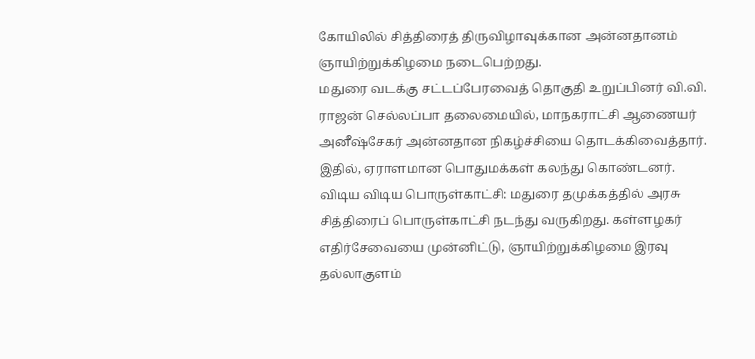கோயிலில் சித்திரைத் திருவிழாவுக்கான அன்னதானம் ஞாயிற்றுக்கிழமை நடைபெற்றது.
மதுரை வடக்கு சட்டப்பேரவைத் தொகுதி உறுப்பினர் வி.வி. ராஜன் செல்லப்பா தலைமையில், மாநகராட்சி ஆணையர் அனீஷ்சேகர் அன்னதான நிகழ்ச்சியை தொடக்கிவைத்தார். இதில், ஏராளமான பொதுமக்கள் கலந்து கொண்டனர்.
விடிய விடிய பொருள்காட்சி: மதுரை தமுக்கத்தில் அரசு சித்திரைப் பொருள்காட்சி நடந்து வருகிறது. கள்ளழகர் எதிர்சேவையை முன்னிட்டு, ஞாயிற்றுக்கிழமை இரவு தல்லாகுளம்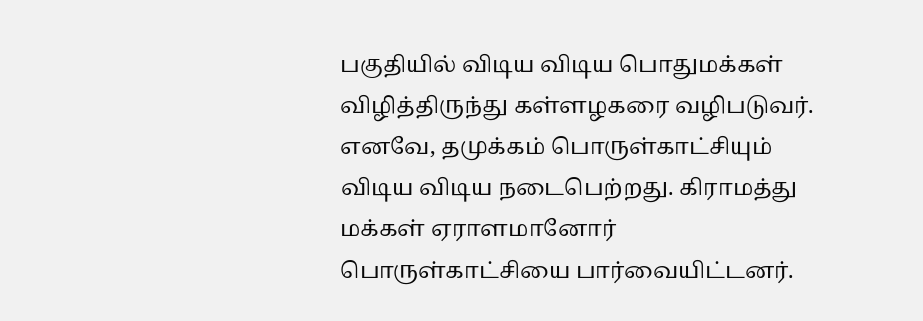பகுதியில் விடிய விடிய பொதுமக்கள் விழித்திருந்து கள்ளழகரை வழிபடுவர். எனவே, தமுக்கம் பொருள்காட்சியும் விடிய விடிய நடைபெற்றது. கிராமத்து மக்கள் ஏராளமானோர் பொருள்காட்சியை பார்வையிட்டனர்.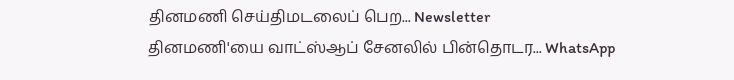தினமணி செய்திமடலைப் பெற... Newsletter
தினமணி'யை வாட்ஸ்ஆப் சேனலில் பின்தொடர... WhatsApp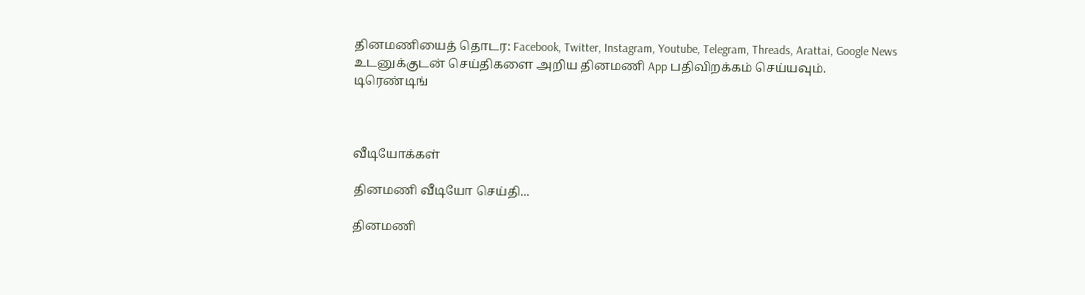தினமணியைத் தொடர: Facebook, Twitter, Instagram, Youtube, Telegram, Threads, Arattai, Google News
உடனுக்குடன் செய்திகளை அறிய தினமணி App பதிவிறக்கம் செய்யவும்.
டிரெண்டிங்



வீடியோக்கள்

தினமணி வீடியோ செய்தி...

தினமணி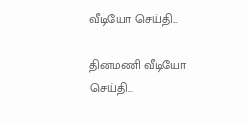வீடியோ செய்தி...

தினமணி வீடியோ செய்தி...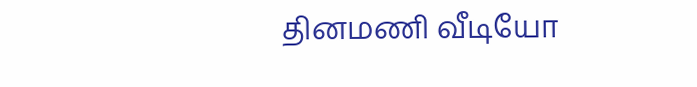தினமணி வீடியோ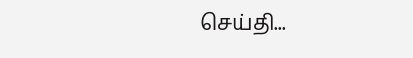செய்தி...